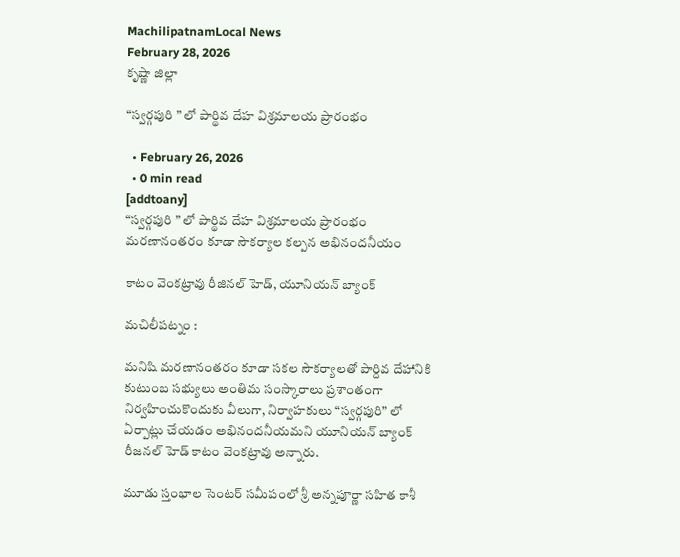MachilipatnamLocal News
February 28, 2026
కృష్ణా జిల్లా

“స్వర్గపురి ” లో పార్థివ దేహ విశ్రమాలయ ప్రారంభం

  • February 26, 2026
  • 0 min read
[addtoany]
“స్వర్గపురి ” లో పార్థివ దేహ విశ్రమాలయ ప్రారంభం
మరణానంతరం కూడా సౌకర్యాల కల్పన అభినందనీయం

కాటం వెంకట్రావు రీజినల్ హెడ్, యూనియన్ బ్యాంక్

మచిలీపట్నం :

మనిషి మరణానంతరం కూడా సకల సౌకర్యాలతో పార్దివ దేహానికి కుటుంబ సభ్యులు అంతిమ సంస్కారాలు ప్రశాంతంగా నిర్వహించుకొందుకు వీలుగా, నిర్వాహకులు “స్వర్గపురి” లో ఏర్పాట్లు చేయడం అభినందనీయమని యూనియన్ బ్యాంక్ రీజనల్ హెడ్ కాటం వెంకట్రావు అన్నారు.

మూడు స్తంభాల సెంటర్ సమీపంలో శ్రీ అన్నపూర్ణా సహిత కాశీ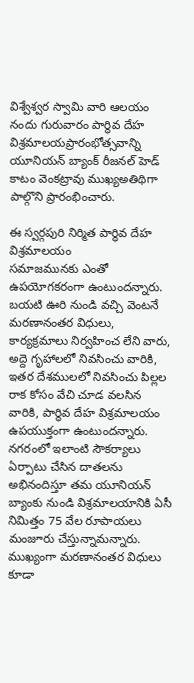విశ్వేశ్వర స్వామి వారి ఆలయం నందు గురువారం పార్థివ దేహ విశ్రమాలయప్రారంభోత్సవాన్ని యూనియన్ బ్యాంక్ రీజనల్ హెడ్ కాటం వెంకట్రావు ముఖ్యఅతిథిగా పాల్గొని ప్రారంభించారు.

ఈ స్వర్గపురి నిర్మిత పార్థివ దేహ విశ్రమాలయం
సమాజమునకు ఎంతో ఉపయోగకరంగా ఉంటుందన్నారు. బయటి ఊరి నుండి వచ్చి వెంటనే మరణానంతర విధులు, కార్యక్రమాలు నిర్వహించ లేని వారు, అద్దె గృహాలలో నివసించు వారికి, ఇతర దేశములలో నివసించు పిల్లల రాక కోసం వేచి చూడ వలసిన వారికి, పార్థివ దేహ విశ్రమాలయం ఉపయుక్తంగా ఉంటుందన్నారు. నగరంలో ఇలాంటి సౌకర్యాలు ఏర్పాటు చేసిన దాతలను అభినందిస్తూ తమ యూనియన్ బ్యాంకు నుండి విశ్రమాలయానికి ఏసీ నిమిత్తం 75 వేల రూపాయలు మంజూరు చేస్తున్నామన్నారు. ముఖ్యంగా మరణానంతర విధులు కూడా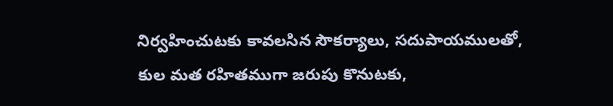నిర్వహించుటకు కావలసిన సౌకర్యాలు, సదుపాయములతో, కుల మత రహితముగా జరుపు కొనుటకు,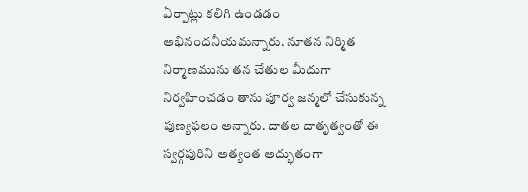ఏర్పాట్లు కలిగి ఉండడం అభినందనీయమన్నారు. నూతన నిర్మిత నిర్మాణమును తన చేతుల మీదుగా నిర్వహించడం తాను పూర్వ జన్మలో చేసుకున్న పుణ్యఫలం అన్నారు. దాతల దాతృత్వంతో ఈ స్వర్గపురిని అత్యంత అద్భుతంగా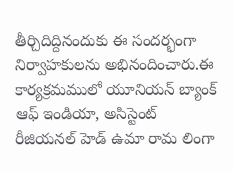తీర్చిదిద్దినందుకు ఈ సందర్భంగా నిర్వాహకులను అభినందించారు.ఈ కార్యక్రమములో యూనియన్ బ్యాంక్ ఆఫ్ ఇండియా, అసిస్టెంట్ రీజియనల్ హెడ్ ఉమా రామ లింగా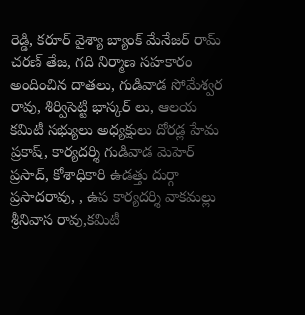రెడ్డి, కరూర్ వైశ్యా బ్యాంక్ మేనేజర్ రామ్ చరణ్ తేజ, గది నిర్మాణ సహకారం అందించిన దాతలు, గుడివాడ సోమేశ్వర రావు, శిర్విసెట్టి భాస్కర్ లు, ఆలయ కమిటీ సభ్యులు అధ్యక్షులు దోరడ్ల హేమ ప్రకాష్, కార్యదర్శి గుడివాడ మెహెర్ ప్రసాద్, కోశాధికారి ఉడత్తు దుర్గా ప్రసాదరావు, , ఉప కార్యదర్శి వాకమల్లు శ్రీనివాస రావు,కమిటీ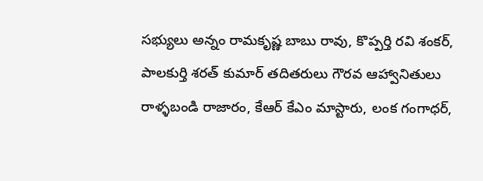సభ్యులు అన్నం రామకృష్ణ బాబు రావు, కొప్పర్తి రవి శంకర్, పాలకుర్తి శరత్ కుమార్ తదితరులు గౌరవ ఆహ్వానితులు రాళ్ళబండి రాజారం, కేఆర్ కేఎం మాస్టారు, లంక గంగాధర్,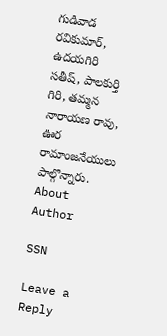గుడివాడ రవికుమార్, ఉదయగిరి సతీష్, పాలకుర్తి గిరి, తమ్మన నారాయణ రావు, ఊర రామాంజనేయులు పాల్గొన్నారు.
About Author

SSN

Leave a Reply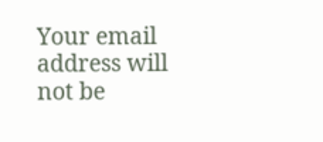Your email address will not be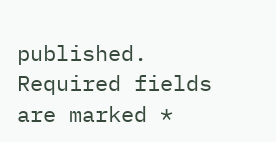published. Required fields are marked *